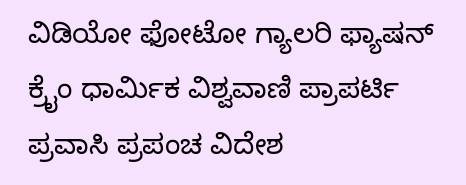ವಿಡಿಯೋ ಫೋಟೋ ಗ್ಯಾಲರಿ ಫ್ಯಾಷನ್ ಕ್ರೈಂ ಧಾರ್ಮಿಕ ವಿಶ್ವವಾಣಿ ಪ್ರಾಪರ್ಟಿ ಪ್ರವಾಸಿ ಪ್ರಪಂಚ ವಿದೇಶ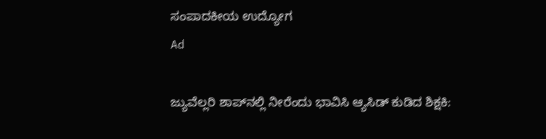ಸಂಪಾದಕೀಯ ಉದ್ಯೋಗ
Ad

ಜ್ಯುವೆಲ್ಲರಿ ಶಾಪ್‌ನಲ್ಲಿ ನೀರೆಂದು ಭಾವಿಸಿ ಆ್ಯಸಿಡ್ ಕುಡಿದ ಶಿಕ್ಷಕಿ: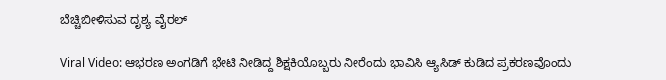ಬೆಚ್ಚಿಬೀಳಿಸುವ ದೃಶ್ಯ ವೈರಲ್

Viral Video: ಆಭರಣ ಅಂಗಡಿಗೆ ಭೇಟಿ ನೀಡಿದ್ದ ಶಿಕ್ಷಕಿಯೊಬ್ಬರು ನೀರೆಂದು ಭಾವಿಸಿ ಆ್ಯಸಿಡ್ ಕುಡಿದ ಪ್ರಕರಣವೊಂದು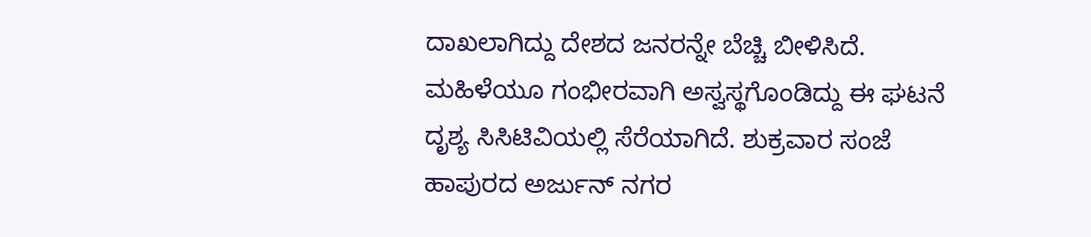ದಾಖಲಾಗಿದ್ದು ದೇಶದ ಜನರನ್ನೇ ಬೆಚ್ಚಿ ಬೀಳಿಸಿದೆ. ಮಹಿಳೆಯೂ ಗಂಭೀರವಾಗಿ ಅಸ್ವಸ್ಥಗೊಂಡಿದ್ದು ಈ ಘಟನೆ ದೃಶ್ಯ ಸಿಸಿಟಿವಿಯಲ್ಲಿ ಸೆರೆಯಾಗಿದೆ. ಶುಕ್ರವಾರ ಸಂಜೆ ಹಾಪುರದ ಅರ್ಜುನ್ ನಗರ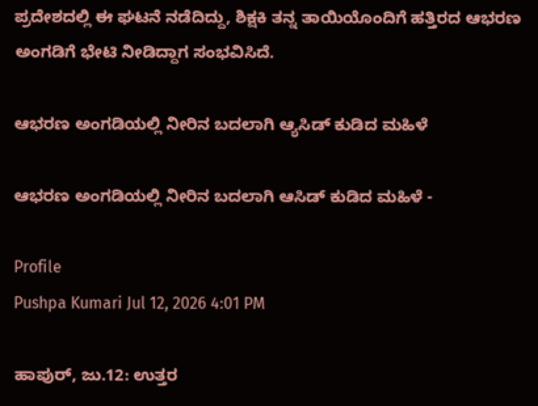ಪ್ರದೇಶದಲ್ಲಿ ಈ ಘಟನೆ ನಡೆದಿದ್ದು, ಶಿಕ್ಷಕಿ ತನ್ನ ತಾಯಿಯೊಂದಿಗೆ ಹತ್ತಿರದ ಆಭರಣ ಅಂಗಡಿಗೆ ಭೇಟಿ ನೀಡಿದ್ದಾಗ ಸಂಭವಿಸಿದೆ.

ಆಭರಣ ಅಂಗಡಿಯಲ್ಲಿ ನೀರಿನ ಬದಲಾಗಿ ಆ್ಯಸಿಡ್ ಕುಡಿದ ಮಹಿಳೆ

ಆಭರಣ ಅಂಗಡಿಯಲ್ಲಿ ನೀರಿನ ಬದಲಾಗಿ ಆಸಿಡ್ ಕುಡಿದ ಮಹಿಳೆ -

Profile
Pushpa Kumari Jul 12, 2026 4:01 PM

ಹಾಪುರ್, ಜು.12: ಉತ್ತರ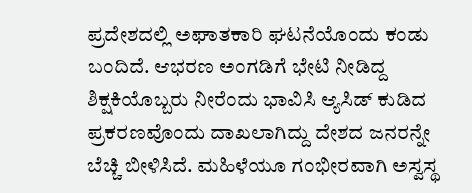ಪ್ರದೇಶದಲ್ಲಿ ಅಘಾತಕಾರಿ ಘಟನೆಯೊಂದು ಕಂಡು ಬಂದಿದೆ. ಆಭರಣ ಅಂಗಡಿಗೆ ಭೇಟಿ ನೀಡಿದ್ದ ಶಿಕ್ಷಕಿಯೊಬ್ಬರು ನೀರೆಂದು ಭಾವಿಸಿ ಆ್ಯಸಿಡ್ ಕುಡಿದ ಪ್ರಕರಣವೊಂದು ದಾಖಲಾಗಿದ್ದು ದೇಶದ ಜನರನ್ನೇ ಬೆಚ್ಚಿ ಬೀಳಿಸಿದೆ. ಮಹಿಳೆಯೂ ಗಂಭೀರವಾಗಿ ಅಸ್ವಸ್ಥ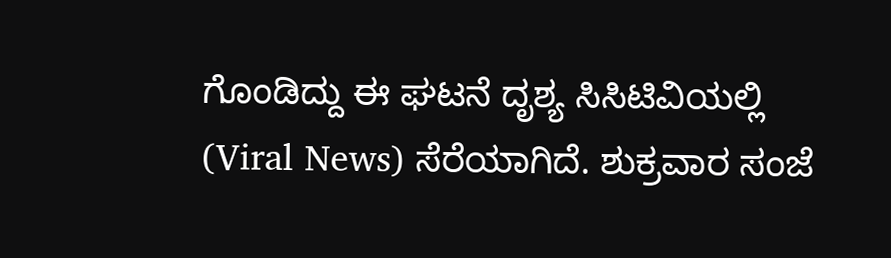ಗೊಂಡಿದ್ದು ಈ ಘಟನೆ ದೃಶ್ಯ ಸಿಸಿಟಿವಿಯಲ್ಲಿ (Viral News) ಸೆರೆಯಾಗಿದೆ. ಶುಕ್ರವಾರ ಸಂಜೆ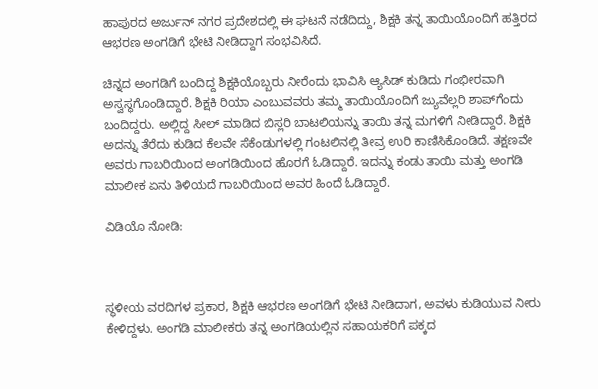ಹಾಪುರದ ಅರ್ಜುನ್ ನಗರ ಪ್ರದೇಶದಲ್ಲಿ ಈ ಘಟನೆ ನಡೆದಿದ್ದು, ಶಿಕ್ಷಕಿ ತನ್ನ ತಾಯಿಯೊಂದಿಗೆ ಹತ್ತಿರದ ಆಭರಣ ಅಂಗಡಿಗೆ ಭೇಟಿ ನೀಡಿದ್ದಾಗ ಸಂಭವಿಸಿದೆ.

ಚಿನ್ನದ ಅಂಗಡಿಗೆ ಬಂದಿದ್ದ ಶಿಕ್ಷಕಿಯೊಬ್ಬರು ನೀರೆಂದು ಭಾವಿಸಿ ಆ್ಯಸಿಡ್ ಕುಡಿದು ಗಂಭೀರವಾಗಿ ಅಸ್ವಸ್ಥಗೊಂಡಿದ್ದಾರೆ. ಶಿಕ್ಷಕಿ ರಿಯಾ ಎಂಬುವವರು ತಮ್ಮ ತಾಯಿಯೊಂದಿಗೆ ಜ್ಯುವೆಲ್ಲರಿ ಶಾಪ್‌ಗೆಂದು ಬಂದಿದ್ದರು. ಅಲ್ಲಿದ್ದ ಸೀಲ್ ಮಾಡಿದ ಬಿಸ್ಲರಿ ಬಾಟಲಿಯನ್ನು ತಾಯಿ ತನ್ನ ಮಗಳಿಗೆ ನೀಡಿದ್ದಾರೆ. ಶಿಕ್ಷಕಿ ಅದನ್ನು ತೆರೆದು ಕುಡಿದ ಕೆಲವೇ ಸೆಕೆಂಡುಗಳಲ್ಲಿ ಗಂಟಲಿನಲ್ಲಿ ತೀವ್ರ ಉರಿ ಕಾಣಿಸಿಕೊಂಡಿದೆ. ತಕ್ಷಣವೇ ಅವರು ಗಾಬರಿಯಿಂದ ಅಂಗಡಿಯಿಂದ ಹೊರಗೆ ಓಡಿದ್ದಾರೆ. ಇದನ್ನು ಕಂಡು ತಾಯಿ ಮತ್ತು ಅಂಗಡಿ ಮಾಲೀಕ ಏನು ತಿಳಿಯದೆ ಗಾಬರಿಯಿಂದ ಅವರ ಹಿಂದೆ ಓಡಿದ್ದಾರೆ.

ವಿಡಿಯೊ ನೋಡಿ:



ಸ್ಥಳೀಯ ವರದಿಗಳ ಪ್ರಕಾರ, ಶಿಕ್ಷಕಿ ಆಭರಣ ಅಂಗಡಿಗೆ ಭೇಟಿ ನೀಡಿದಾಗ, ಅವಳು ಕುಡಿಯುವ ನೀರು ಕೇಳಿದ್ದಳು. ಅಂಗಡಿ ಮಾಲೀಕರು ತನ್ನ ಅಂಗಡಿಯಲ್ಲಿನ ಸಹಾಯಕರಿಗೆ ಪಕ್ಕದ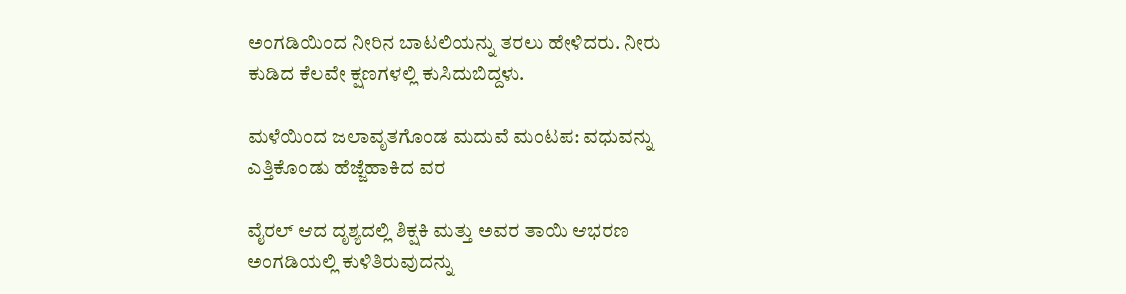ಅಂಗಡಿಯಿಂದ ನೀರಿನ ಬಾಟಲಿಯನ್ನು ತರಲು ಹೇಳಿದರು. ನೀರು ಕುಡಿದ ಕೆಲವೇ ಕ್ಷಣಗಳಲ್ಲಿ ಕುಸಿದುಬಿದ್ದಳು.

ಮಳೆಯಿಂದ ಜಲಾವೃತಗೊಂಡ ಮದುವೆ ಮಂಟಪ: ವಧುವನ್ನು ಎತ್ತಿಕೊಂಡು ಹೆಜ್ಜೆಹಾಕಿದ ವರ

ವೈರಲ್ ಆದ ದೃಶ್ಯದಲ್ಲಿ ಶಿಕ್ಷಕಿ ಮತ್ತು ಅವರ ತಾಯಿ ಆಭರಣ ಅಂಗಡಿಯಲ್ಲಿ ಕುಳಿತಿರುವುದನ್ನು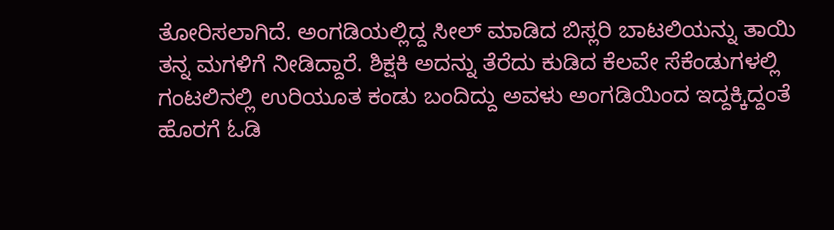ತೋರಿಸಲಾಗಿದೆ. ಅಂಗಡಿಯಲ್ಲಿದ್ದ ಸೀಲ್ ಮಾಡಿದ ಬಿಸ್ಲರಿ ಬಾಟಲಿಯನ್ನು ತಾಯಿ ತನ್ನ ಮಗಳಿಗೆ ನೀಡಿದ್ದಾರೆ. ಶಿಕ್ಷಕಿ ಅದನ್ನು ತೆರೆದು ಕುಡಿದ ಕೆಲವೇ ಸೆಕೆಂಡುಗಳಲ್ಲಿ ಗಂಟಲಿನಲ್ಲಿ ಉರಿಯೂತ ಕಂಡು ಬಂದಿದ್ದು ಅವಳು ಅಂಗಡಿಯಿಂದ ಇದ್ದಕ್ಕಿದ್ದಂತೆ ಹೊರಗೆ ಓಡಿ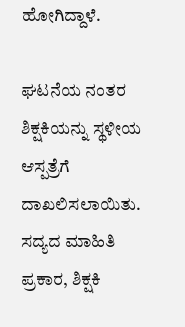ಹೋಗಿದ್ದಾಳೆ.

ಘಟನೆಯ ನಂತರ ಶಿಕ್ಷಕಿಯನ್ನು ಸ್ಥಳೀಯ ಆಸ್ಪತ್ರೆಗೆ ದಾಖಲಿಸಲಾಯಿತು. ಸದ್ಯದ ಮಾಹಿತಿ ಪ್ರಕಾರ, ಶಿಕ್ಷಕಿ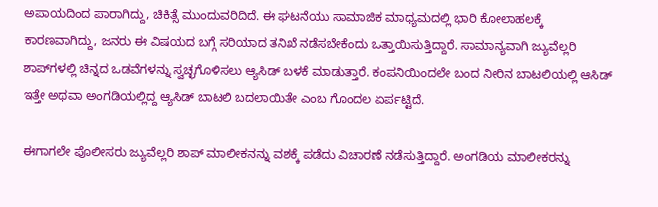ಅಪಾಯದಿಂದ ಪಾರಾಗಿದ್ದು, ಚಿಕಿತ್ಸೆ ಮುಂದುವರಿದಿದೆ. ಈ ಘಟನೆಯು ಸಾಮಾಜಿಕ ಮಾಧ್ಯಮದಲ್ಲಿ ಭಾರಿ ಕೋಲಾಹಲಕ್ಕೆ ಕಾರಣವಾಗಿದ್ದು, ಜನರು ಈ ವಿಷಯದ ಬಗ್ಗೆ ಸರಿಯಾದ ತನಿಖೆ ನಡೆಸಬೇಕೆಂದು ಒತ್ತಾಯಿಸುತ್ತಿದ್ದಾರೆ. ಸಾಮಾನ್ಯವಾಗಿ ಜ್ಯುವೆಲ್ಲರಿ ಶಾಪ್‌ಗಳಲ್ಲಿ ಚಿನ್ನದ ಒಡವೆಗಳನ್ನು ಸ್ವಚ್ಛಗೊಳಿಸಲು ಆ್ಯಸಿಡ್ ಬಳಕೆ ಮಾಡುತ್ತಾರೆ. ಕಂಪನಿಯಿಂದಲೇ ಬಂದ ನೀರಿನ ಬಾಟಲಿಯಲ್ಲಿ ಆಸಿಡ್ ಇತ್ತೇ ಅಥವಾ ಅಂಗಡಿಯಲ್ಲಿದ್ದ ಆ್ಯಸಿಡ್ ಬಾಟಲಿ ಬದಲಾಯಿತೇ ಎಂಬ ಗೊಂದಲ ಏರ್ಪಟ್ಟಿದೆ.

ಈಗಾಗಲೇ ಪೊಲೀಸರು ಜ್ಯುವೆಲ್ಲರಿ ಶಾಪ್ ಮಾಲೀಕನನ್ನು ವಶಕ್ಕೆ ಪಡೆದು ವಿಚಾರಣೆ ನಡೆಸುತ್ತಿದ್ದಾರೆ. ಅಂಗಡಿಯ ಮಾಲೀಕರನ್ನು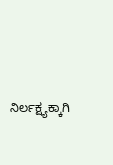ನಿರ್ಲಕ್ಷ್ಯಕ್ಕಾಗಿ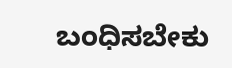ಬಂಧಿಸಬೇಕು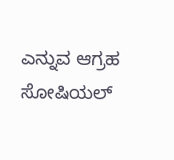ಎನ್ನುವ ಆಗ್ರಹ ಸೋಷಿಯಲ್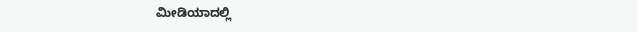ಮೀಡಿಯಾದಲ್ಲಿ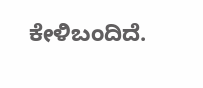ಕೇಳಿಬಂದಿದೆ.